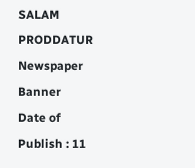SALAM PRODDATUR
Newspaper Banner
Date of Publish : 11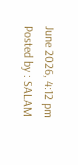June 2026, 4:12 pm Posted by : SALAM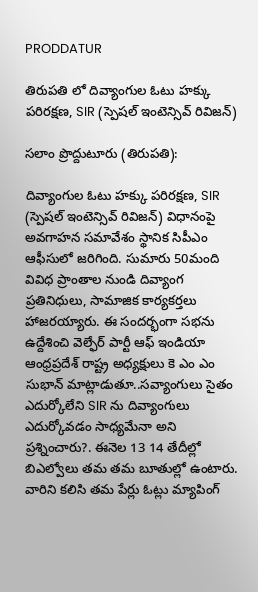PRODDATUR

తిరుపతి లో దివ్యాంగుల ఓటు హక్కు పరిరక్షణ, SIR (స్పెషల్ ఇంటెన్సివ్ రివిజన్)

సలాం ప్రొద్దుటూరు (తిరుపతి):

దివ్యాంగుల ఓటు హక్కు పరిరక్షణ, SIR (స్పెషల్ ఇంటెన్సివ్ రివిజన్) విధానంపై అవగాహన సమావేశం స్థానిక సిపీఎం ఆఫీసులో జరిగింది. సుమారు 50మంది వివిధ ప్రాంతాల నుండి దివ్యాంగ ప్రతినిధులు, సామాజిక కార్యకర్తలు హాజరయ్యారు. ఈ సందర్భంగా సభను ఉద్దేశించి వెల్ఫేర్ పార్టీ ఆఫ్ ఇండియా ఆంధ్రప్రదేశ్ రాష్ట్ర అధ్యక్షులు కె ఎం ఎం సుభాన్ మాట్లాడుతూ..సవ్యాంగులు సైతం ఎదుర్కోలేని SIR ను దివ్యాంగులు ఎదుర్కోవడం సాధ్యమేనా అని ప్రశ్నించారు?. ఈనెల 13 14 తేదీల్లో బిఎల్వోలు తమ తమ బూతుల్లో ఉంటారు. వారిని కలిసి తమ పేర్లు ఓట్లు మ్యాపింగ్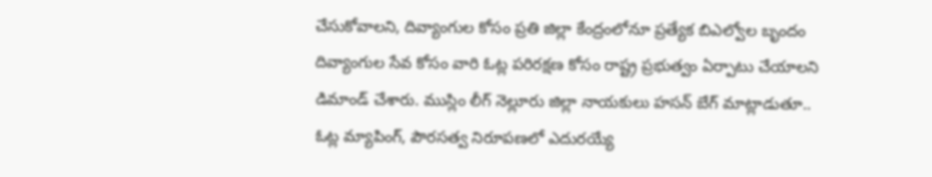చేసుకోవాలని, దివ్యాంగుల కోసం ప్రతి జిల్లా కేంద్రంలోనూ ప్రత్యేక బిఎల్వోల బృందం దివ్యాంగుల సేవ కోసం వారి ఓట్ల పరిరక్షణ కోసం రాష్ట్ర ప్రభుత్వం ఏర్పాటు చేయాలని డిమాండ్ చేశారు. ముస్లిం లీగ్ నెల్లూరు జిల్లా నాయకులు హసన్ బేగ్ మాట్లాడుతూ.. ఓట్ల మ్యాపింగ్, పౌరసత్వ నిరూపణలో ఎదురయ్యే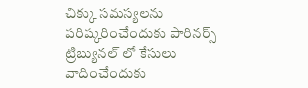చిక్కు సమస్యలను పరిష్కరించేందుకు పారినర్స్ ట్రిబ్యునల్ లో కేసులు వాదించేందుకు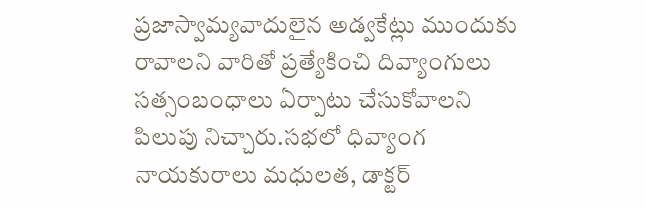ప్రజాస్వామ్యవాదులైన అడ్వకేట్లు ముందుకు రావాలని వారితో ప్రత్యేకించి దివ్యాంగులు సత్సంబంధాలు ఏర్పాటు చేసుకోవాలని పిలుపు నిచ్చారు.సభలో ధివ్యాంగ నాయకురాలు మధులత, డాక్టర్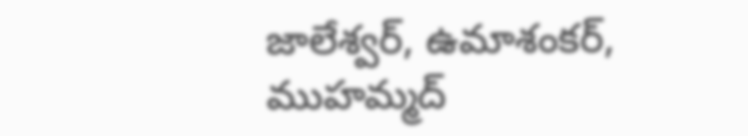జాలేశ్వర్, ఉమాశంకర్, ముహమ్మద్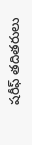షరీఫ్ తదితరులు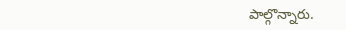పాల్గొన్నారు.